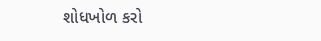શોધખોળ કરો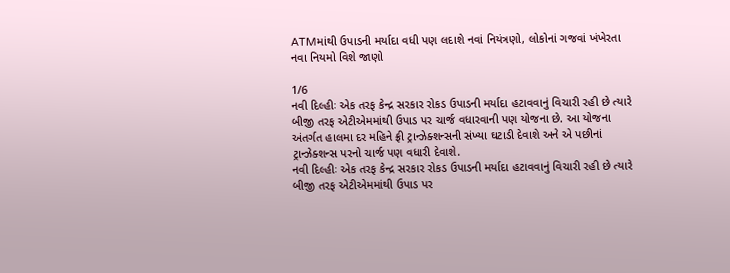ATMમાંથી ઉપાડની મર્યાદા વધી પણ લદાશે નવાં નિયંત્રણો, લોકોનાં ગજવાં ખંખેરતા નવા નિયમો વિશે જાણો

1/6
નવી દિલ્હીઃ એક તરફ કેન્દ્ર સરકાર રોકડ ઉપાડની મર્યાદા હટાવવાનું વિચારી રહી છે ત્યારે બીજી તરફ એટીએમમાંથી ઉપાડ પર ચાર્જ વધારવાની પણ યોજના છે. આ યોજના અંતર્ગત હાલમા દર મહિને ફ્રી ટ્રાન્ઝેક્શન્સની સંખ્યા ઘટાડી દેવાશે અને એ પછીનાં ટ્રાન્ઝેક્શન્સ પરનો ચાર્જ પણ વધારી દેવાશે.
નવી દિલ્હીઃ એક તરફ કેન્દ્ર સરકાર રોકડ ઉપાડની મર્યાદા હટાવવાનું વિચારી રહી છે ત્યારે બીજી તરફ એટીએમમાંથી ઉપાડ પર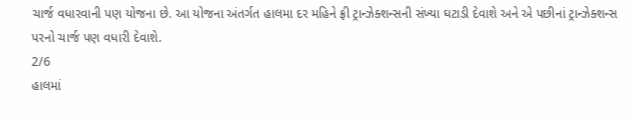ચાર્જ વધારવાની પણ યોજના છે. આ યોજના અંતર્ગત હાલમા દર મહિને ફ્રી ટ્રાન્ઝેક્શન્સની સંખ્યા ઘટાડી દેવાશે અને એ પછીનાં ટ્રાન્ઝેક્શન્સ પરનો ચાર્જ પણ વધારી દેવાશે.
2/6
હાલમાં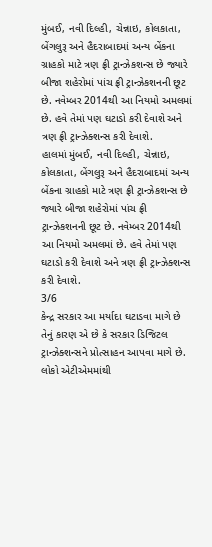મુંબઈ, નવી દિલ્હી, ચેન્નાઇ, કોલકાતા, બેંગલુરૂ અને હૈદરાબાદમાં અન્ય બેંકના ગ્રાહકો માટે ત્રણ ફ્રી ટ્રાન્ઝેકશન્સ છે જ્યારે બીજા શહેરોમાં પાંચ ફ્રી ટ્રાન્ઝેકશનની છૂટ છે. નવેમ્બર 2014થી આ નિયમો અમલમાં છે. હવે તેમાં પણ ઘટાડો કરી દેવાશે અને ત્રણ ફ્રી ટ્રાન્ઝેક્શન્સ કરી દેવાશે.
હાલમાં મુંબઈ, નવી દિલ્હી, ચેન્નાઇ, કોલકાતા, બેંગલુરૂ અને હૈદરાબાદમાં અન્ય બેંકના ગ્રાહકો માટે ત્રણ ફ્રી ટ્રાન્ઝેકશન્સ છે જ્યારે બીજા શહેરોમાં પાંચ ફ્રી ટ્રાન્ઝેકશનની છૂટ છે. નવેમ્બર 2014થી આ નિયમો અમલમાં છે. હવે તેમાં પણ ઘટાડો કરી દેવાશે અને ત્રણ ફ્રી ટ્રાન્ઝેક્શન્સ કરી દેવાશે.
3/6
કેન્દ્ર સરકાર આ મર્યાદા ઘટાડવા માગે છે તેનું કારણ એ છે કે સરકાર ડિજિટલ ટ્રાન્ઝેક્શન્સને પ્રોત્સાહન આપવા માગે છે. લોકો એટીએમમાંથી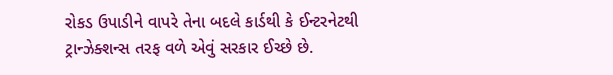રોકડ ઉપાડીને વાપરે તેના બદલે કાર્ડથી કે ઈન્ટરનેટથી ટ્રાન્ઝેક્શન્સ તરફ વળે એવું સરકાર ઈચ્છે છે.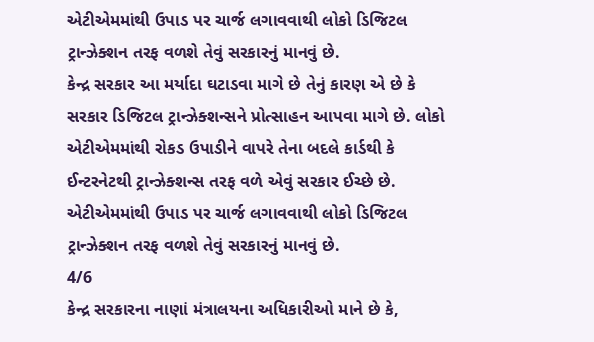એટીએમમાંથી ઉપાડ પર ચાર્જ લગાવવાથી લોકો ડિજિટલ ટ્રાન્ઝેક્શન તરફ વળશે તેવું સરકારનું માનવું છે.
કેન્દ્ર સરકાર આ મર્યાદા ઘટાડવા માગે છે તેનું કારણ એ છે કે સરકાર ડિજિટલ ટ્રાન્ઝેક્શન્સને પ્રોત્સાહન આપવા માગે છે. લોકો એટીએમમાંથી રોકડ ઉપાડીને વાપરે તેના બદલે કાર્ડથી કે ઈન્ટરનેટથી ટ્રાન્ઝેક્શન્સ તરફ વળે એવું સરકાર ઈચ્છે છે. એટીએમમાંથી ઉપાડ પર ચાર્જ લગાવવાથી લોકો ડિજિટલ ટ્રાન્ઝેક્શન તરફ વળશે તેવું સરકારનું માનવું છે.
4/6
કેન્દ્ર સરકારના નાણાં મંત્રાલયના અધિકારીઓ માને છે કે,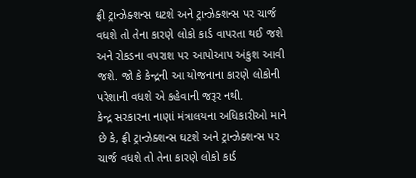ફ્રી ટ્રાન્ઝેક્શન્સ ઘટશે અને ટ્રાન્ઝેક્શન્સ પર ચાર્જ વધશે તો તેના કારણે લોકો કાર્ડ વાપરતા થઈ જશે અને રોકડના વપરાશ પર આપોઆપ અંકુશ આવી જશે. જો કે કેન્દ્રની આ યોજનાના કારણે લોકોની પરેશાની વધશે એ કહેવાની જરૂર નથી.
કેન્દ્ર સરકારના નાણાં મંત્રાલયના અધિકારીઓ માને છે કે, ફ્રી ટ્રાન્ઝેક્શન્સ ઘટશે અને ટ્રાન્ઝેક્શન્સ પર ચાર્જ વધશે તો તેના કારણે લોકો કાર્ડ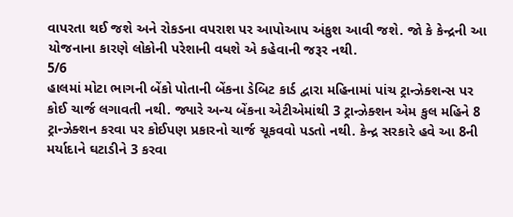વાપરતા થઈ જશે અને રોકડના વપરાશ પર આપોઆપ અંકુશ આવી જશે. જો કે કેન્દ્રની આ યોજનાના કારણે લોકોની પરેશાની વધશે એ કહેવાની જરૂર નથી.
5/6
હાલમાં મોટા ભાગની બેંકો પોતાની બેંકના ડેબિટ કાર્ડ દ્વારા મહિનામાં પાંચ ટ્રાન્ઝેક્શન્સ પર કોઈ ચાર્જ લગાવતી નથી. જ્યારે અન્ય બેંકના એટીએમાંથી 3 ટ્રાન્ઝેક્શન એમ કુલ મહિને 8 ટ્રાન્ઝેક્શન કરવા પર કોઈપણ પ્રકારનો ચાર્જ ચૂકવવો પડતો નથી. કેન્દ્ર સરકારે હવે આ 8ની મર્યાદાને ઘટાડીને 3 કરવા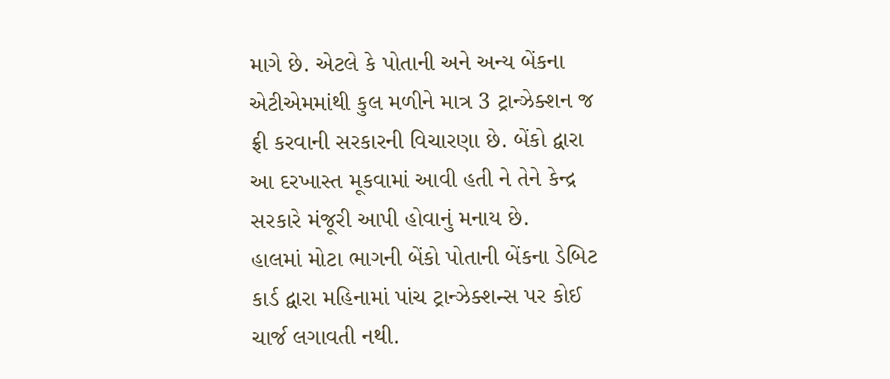માગે છે. એટલે કે પોતાની અને અન્ય બેંકના એટીએમમાંથી કુલ મળીને માત્ર 3 ટ્રાન્ઝેક્શન જ ફ્રી કરવાની સરકારની વિચારણા છે. બેંકો દ્વારા આ દરખાસ્ત મૂકવામાં આવી હતી ને તેને કેન્દ્ર સરકારે મંજૂરી આપી હોવાનું મનાય છે.
હાલમાં મોટા ભાગની બેંકો પોતાની બેંકના ડેબિટ કાર્ડ દ્વારા મહિનામાં પાંચ ટ્રાન્ઝેક્શન્સ પર કોઈ ચાર્જ લગાવતી નથી.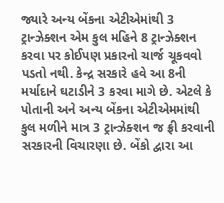જ્યારે અન્ય બેંકના એટીએમાંથી 3 ટ્રાન્ઝેક્શન એમ કુલ મહિને 8 ટ્રાન્ઝેક્શન કરવા પર કોઈપણ પ્રકારનો ચાર્જ ચૂકવવો પડતો નથી. કેન્દ્ર સરકારે હવે આ 8ની મર્યાદાને ઘટાડીને 3 કરવા માગે છે. એટલે કે પોતાની અને અન્ય બેંકના એટીએમમાંથી કુલ મળીને માત્ર 3 ટ્રાન્ઝેક્શન જ ફ્રી કરવાની સરકારની વિચારણા છે. બેંકો દ્વારા આ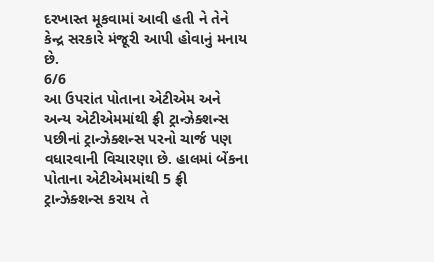દરખાસ્ત મૂકવામાં આવી હતી ને તેને કેન્દ્ર સરકારે મંજૂરી આપી હોવાનું મનાય છે.
6/6
આ ઉપરાંત પોતાના એટીએમ અને અન્ય એટીએમમાંથી ફ્રી ટ્રાન્ઝેક્શન્સ પછીનાં ટ્રાન્ઝેક્શન્સ પરનો ચાર્જ પણ વધારવાની વિચારણા છે. હાલમાં બેંકના પોતાના એટીએમમાંથી 5 ફ્રી ટ્રાન્ઝેક્શન્સ કરાય તે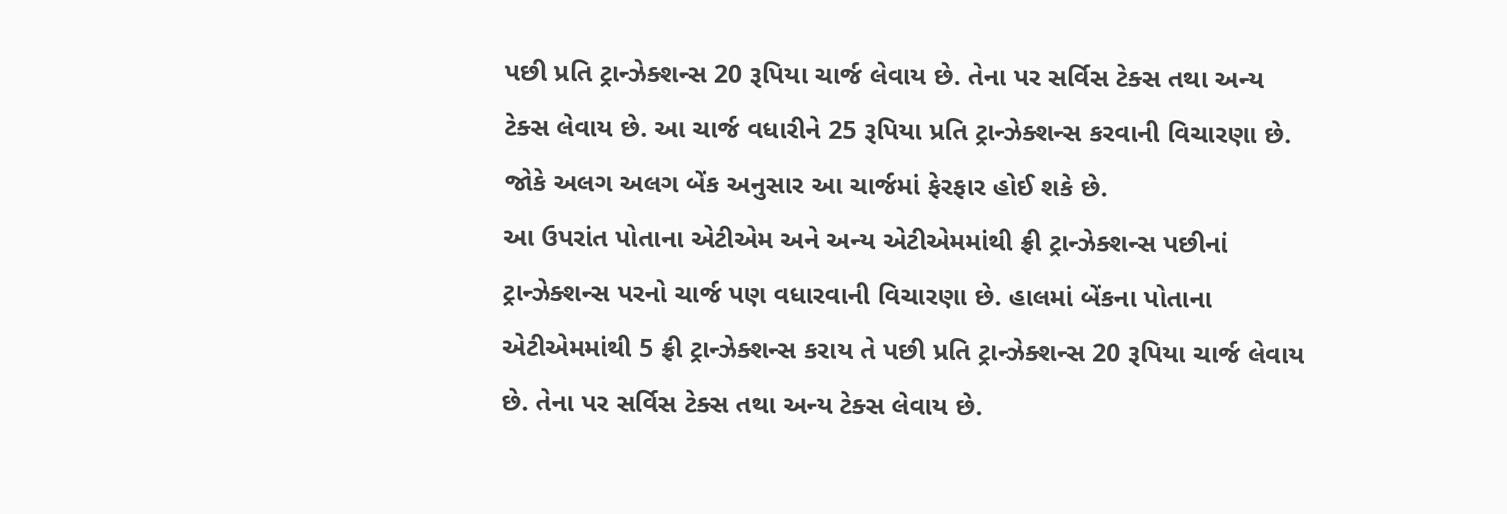પછી પ્રતિ ટ્રાન્ઝેક્શન્સ 20 રૂપિયા ચાર્જ લેવાય છે. તેના પર સર્વિસ ટેક્સ તથા અન્ય ટેક્સ લેવાય છે. આ ચાર્જ વધારીને 25 રૂપિયા પ્રતિ ટ્રાન્ઝેક્શન્સ કરવાની વિચારણા છે. જોકે અલગ અલગ બેંક અનુસાર આ ચાર્જમાં ફેરફાર હોઈ શકે છે.
આ ઉપરાંત પોતાના એટીએમ અને અન્ય એટીએમમાંથી ફ્રી ટ્રાન્ઝેક્શન્સ પછીનાં ટ્રાન્ઝેક્શન્સ પરનો ચાર્જ પણ વધારવાની વિચારણા છે. હાલમાં બેંકના પોતાના એટીએમમાંથી 5 ફ્રી ટ્રાન્ઝેક્શન્સ કરાય તે પછી પ્રતિ ટ્રાન્ઝેક્શન્સ 20 રૂપિયા ચાર્જ લેવાય છે. તેના પર સર્વિસ ટેક્સ તથા અન્ય ટેક્સ લેવાય છે.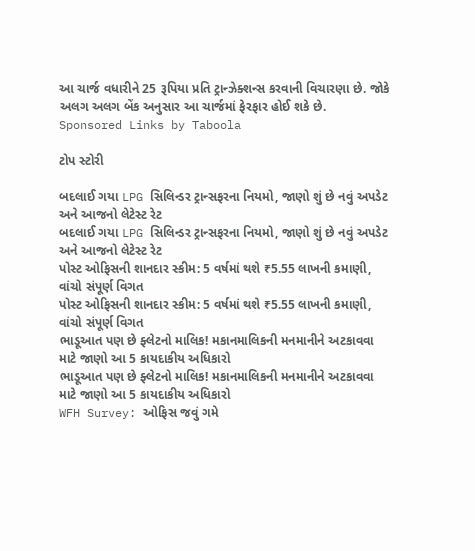આ ચાર્જ વધારીને 25 રૂપિયા પ્રતિ ટ્રાન્ઝેક્શન્સ કરવાની વિચારણા છે. જોકે અલગ અલગ બેંક અનુસાર આ ચાર્જમાં ફેરફાર હોઈ શકે છે.
Sponsored Links by Taboola

ટોપ સ્ટોરી

બદલાઈ ગયા LPG સિલિન્ડર ટ્રાન્સફરના નિયમો, જાણો શું છે નવું અપડેટ અને આજનો લેટેસ્ટ રેટ
બદલાઈ ગયા LPG સિલિન્ડર ટ્રાન્સફરના નિયમો, જાણો શું છે નવું અપડેટ અને આજનો લેટેસ્ટ રેટ
પોસ્ટ ઓફિસની શાનદાર સ્કીમ: 5 વર્ષમાં થશે ₹5.55 લાખની કમાણી, વાંચો સંપૂર્ણ વિગત
પોસ્ટ ઓફિસની શાનદાર સ્કીમ: 5 વર્ષમાં થશે ₹5.55 લાખની કમાણી, વાંચો સંપૂર્ણ વિગત
ભાડૂઆત પણ છે ફ્લેટનો માલિક! મકાનમાલિકની મનમાનીને અટકાવવા માટે જાણો આ 5 કાયદાકીય અધિકારો
ભાડૂઆત પણ છે ફ્લેટનો માલિક! મકાનમાલિકની મનમાનીને અટકાવવા માટે જાણો આ 5 કાયદાકીય અધિકારો
WFH Survey: ઓફિસ જવું ગમે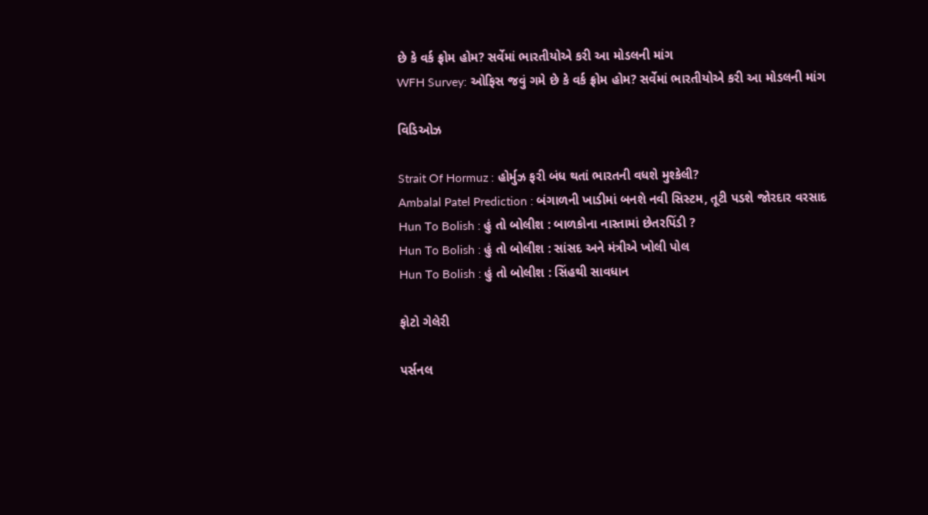છે કે વર્ક ફ્રોમ હોમ? સર્વેમાં ભારતીયોએ કરી આ મોડલની માંગ
WFH Survey: ઓફિસ જવું ગમે છે કે વર્ક ફ્રોમ હોમ? સર્વેમાં ભારતીયોએ કરી આ મોડલની માંગ

વિડિઓઝ

Strait Of Hormuz : હોર્મુઝ ફરી બંધ થતાં ભારતની વધશે મુશ્કેલી?
Ambalal Patel Prediction : બંગાળની ખાડીમાં બનશે નવી સિસ્ટમ, તૂટી પડશે જોરદાર વરસાદ
Hun To Bolish : હું તો બોલીશ : બાળકોના નાસ્તામાં છેતરપિંડી ?
Hun To Bolish : હું તો બોલીશ : સાંસદ અને મંત્રીએ ખોલી પોલ
Hun To Bolish : હું તો બોલીશ : સિંહથી સાવધાન

ફોટો ગેલેરી

પર્સનલ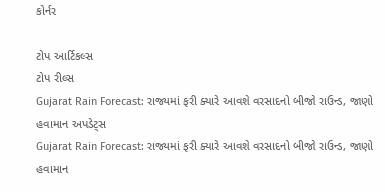કોર્નર

ટોપ આર્ટિકલ્સ
ટોપ રીલ્સ
Gujarat Rain Forecast: રાજ્યમાં ફરી ક્યારે આવશે વરસાદનો બીજો રાઉન્ડ, જાણો હવામાન અપડેટ્સ
Gujarat Rain Forecast: રાજ્યમાં ફરી ક્યારે આવશે વરસાદનો બીજો રાઉન્ડ, જાણો હવામાન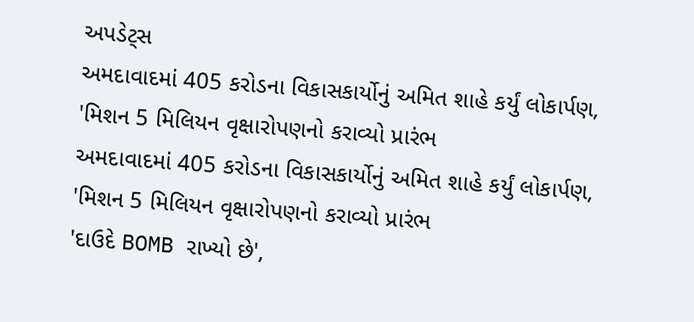અપડેટ્સ
અમદાવાદમાં 405 કરોડના વિકાસકાર્યોનું અમિત શાહે કર્યું લોકાર્પણ, 'મિશન 5 મિલિયન વૃક્ષારોપણનો કરાવ્યો પ્રારંભ
અમદાવાદમાં 405 કરોડના વિકાસકાર્યોનું અમિત શાહે કર્યું લોકાર્પણ, 'મિશન 5 મિલિયન વૃક્ષારોપણનો કરાવ્યો પ્રારંભ
'દાઉદે BOMB રાખ્યો છે',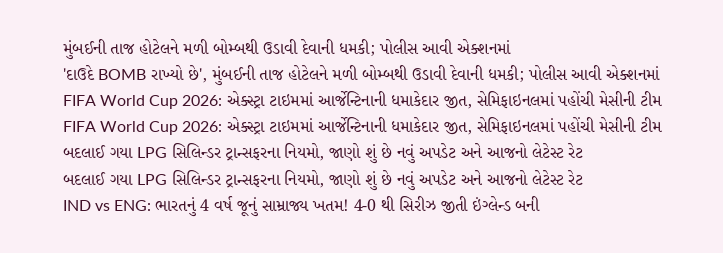મુંબઈની તાજ હોટેલને મળી બોમ્બથી ઉડાવી દેવાની ધમકી; પોલીસ આવી એક્શનમાં
'દાઉદે BOMB રાખ્યો છે', મુંબઈની તાજ હોટેલને મળી બોમ્બથી ઉડાવી દેવાની ધમકી; પોલીસ આવી એક્શનમાં
FIFA World Cup 2026: એક્સ્ટ્રા ટાઇમમાં આર્જેન્ટિનાની ધમાકેદાર જીત, સેમિફાઇનલમાં પહોંચી મેસીની ટીમ
FIFA World Cup 2026: એક્સ્ટ્રા ટાઇમમાં આર્જેન્ટિનાની ધમાકેદાર જીત, સેમિફાઇનલમાં પહોંચી મેસીની ટીમ
બદલાઈ ગયા LPG સિલિન્ડર ટ્રાન્સફરના નિયમો, જાણો શું છે નવું અપડેટ અને આજનો લેટેસ્ટ રેટ
બદલાઈ ગયા LPG સિલિન્ડર ટ્રાન્સફરના નિયમો, જાણો શું છે નવું અપડેટ અને આજનો લેટેસ્ટ રેટ
IND vs ENG: ભારતનું 4 વર્ષ જૂનું સામ્રાજ્ય ખતમ! 4-0 થી સિરીઝ જીતી ઇંગ્લેન્ડ બની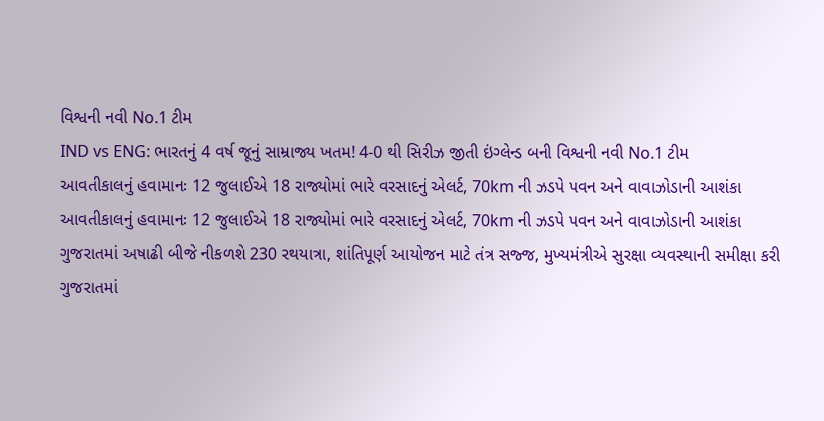વિશ્વની નવી No.1 ટીમ
IND vs ENG: ભારતનું 4 વર્ષ જૂનું સામ્રાજ્ય ખતમ! 4-0 થી સિરીઝ જીતી ઇંગ્લેન્ડ બની વિશ્વની નવી No.1 ટીમ
આવતીકાલનું હવામાનઃ 12 જુલાઈએ 18 રાજ્યોમાં ભારે વરસાદનું એલર્ટ, 70km ની ઝડપે પવન અને વાવાઝોડાની આશંકા
આવતીકાલનું હવામાનઃ 12 જુલાઈએ 18 રાજ્યોમાં ભારે વરસાદનું એલર્ટ, 70km ની ઝડપે પવન અને વાવાઝોડાની આશંકા
ગુજરાતમાં અષાઢી બીજે નીકળશે 230 રથયાત્રા, શાંતિપૂર્ણ આયોજન માટે તંત્ર સજ્જ, મુખ્યમંત્રીએ સુરક્ષા વ્યવસ્થાની સમીક્ષા કરી
ગુજરાતમાં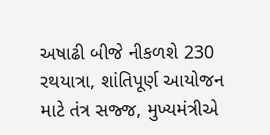અષાઢી બીજે નીકળશે 230 રથયાત્રા, શાંતિપૂર્ણ આયોજન માટે તંત્ર સજ્જ, મુખ્યમંત્રીએ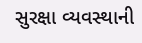સુરક્ષા વ્યવસ્થાની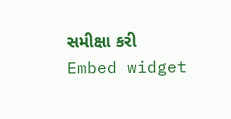સમીક્ષા કરી
Embed widget